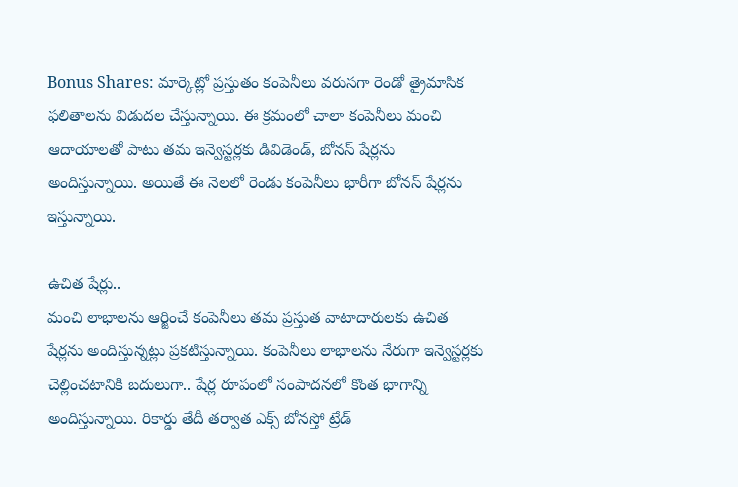Bonus Shares: మార్కెట్లో ప్రస్తుతం కంపెనీలు వరుసగా రెండో త్రైమాసిక ఫలితాలను విడుదల చేస్తున్నాయి. ఈ క్రమంలో చాలా కంపెనీలు మంచి ఆదాయాలతో పాటు తమ ఇన్వెస్టర్లకు డివిడెండ్, బోనస్ షేర్లను అందిస్తున్నాయి. అయితే ఈ నెలలో రెండు కంపెనీలు భారీగా బోనస్ షేర్లను ఇస్తున్నాయి.

ఉచిత షేర్లు..
మంచి లాభాలను ఆర్జించే కంపెనీలు తమ ప్రస్తుత వాటాదారులకు ఉచిత షేర్లను అందిస్తున్నట్లు ప్రకటిస్తున్నాయి. కంపెనీలు లాభాలను నేరుగా ఇన్వెస్టర్లకు చెల్లించటానికి బదులుగా.. షేర్ల రూపంలో సంపాదనలో కొంత భాగాన్ని అందిస్తున్నాయి. రికార్డు తేదీ తర్వాత ఎక్స్ బోనస్తో ట్రేడ్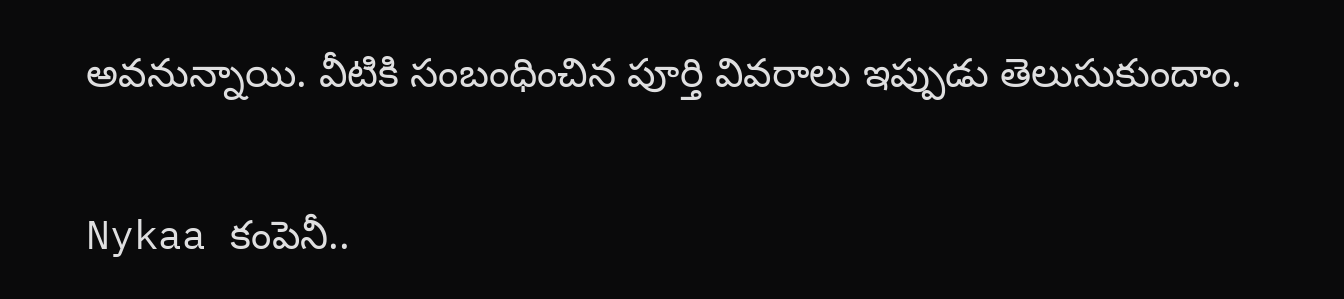అవనున్నాయి. వీటికి సంబంధించిన పూర్తి వివరాలు ఇప్పుడు తెలుసుకుందాం.

Nykaa కంపెనీ..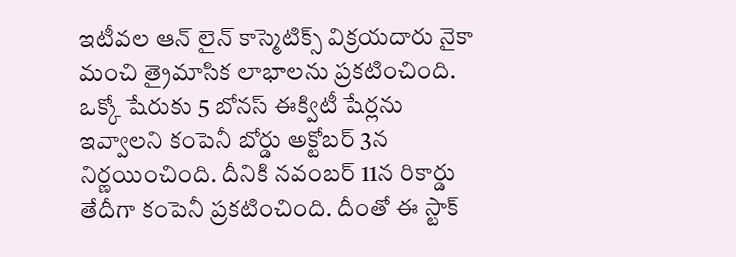ఇటీవల ఆన్ లైన్ కాస్మెటిక్స్ విక్రయదారు నైకా మంచి త్రైమాసిక లాభాలను ప్రకటించింది. ఒక్కో షేరుకు 5 బోనస్ ఈక్విటీ షేర్లను ఇవ్వాలని కంపెనీ బోర్డు అక్టోబర్ 3న నిర్ణయించింది. దీనికి నవంబర్ 11న రికార్డు తేదీగా కంపెనీ ప్రకటించింది. దీంతో ఈ స్టాక్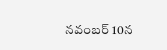నవంబర్ 10న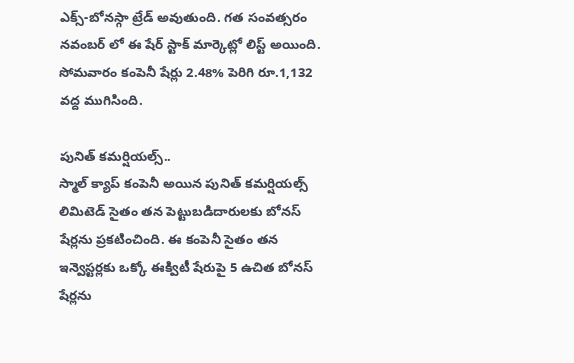ఎక్స్-బోనస్గా ట్రేడ్ అవుతుంది. గత సంవత్సరం నవంబర్ లో ఈ షేర్ స్టాక్ మార్కెట్లో లిస్ట్ అయింది. సోమవారం కంపెనీ షేర్లు 2.48% పెరిగి రూ.1,132 వద్ద ముగిసింది.

పునిత్ కమర్షియల్స్..
స్మాల్ క్యాప్ కంపెనీ అయిన పునిత్ కమర్షియల్స్ లిమిటెడ్ సైతం తన పెట్టుబడిదారులకు బోనస్ షేర్లను ప్రకటించింది. ఈ కంపెనీ సైతం తన ఇన్వెస్టర్లకు ఒక్కో ఈక్విటీ షేరుపై 5 ఉచిత బోనస్ షేర్లను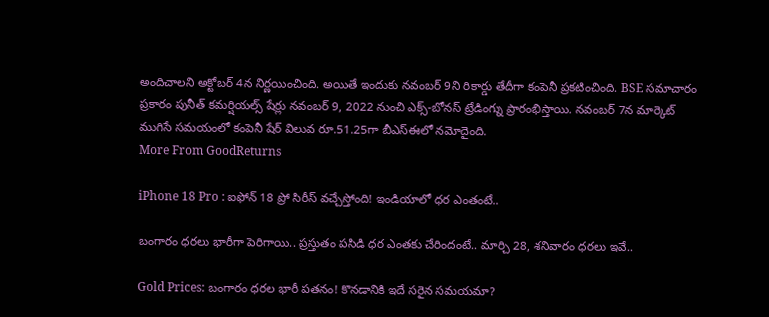అందిచాలని అక్టోబర్ 4న నిర్ణయించింది. అయితే ఇందుకు నవంబర్ 9ని రికార్డు తేదీగా కంపెనీ ప్రకటించింది. BSE సమాచారం ప్రకారం పునీత్ కమర్షియల్స్ షేర్లు నవంబర్ 9, 2022 నుంచి ఎక్స్-బోనస్ ట్రేడింగ్ను ప్రారంభిస్తాయి. నవంబర్ 7న మార్కెట్ ముగిసే సమయంలో కంపెనీ షేర్ విలువ రూ.51.25గా బీఎస్ఈలో నమోదైంది.
More From GoodReturns

iPhone 18 Pro : ఐఫోన్ 18 ప్రో సిరీస్ వచ్చేస్తోంది! ఇండియాలో ధర ఎంతంటే..

బంగారం ధరలు భారీగా పెరిగాయి.. ప్రస్తుతం పసిడి ధర ఎంతకు చేరిందంటే.. మార్చి 28, శనివారం ధరలు ఇవే..

Gold Prices: బంగారం ధరల భారీ పతనం! కొనడానికి ఇదే సరైన సమయమా?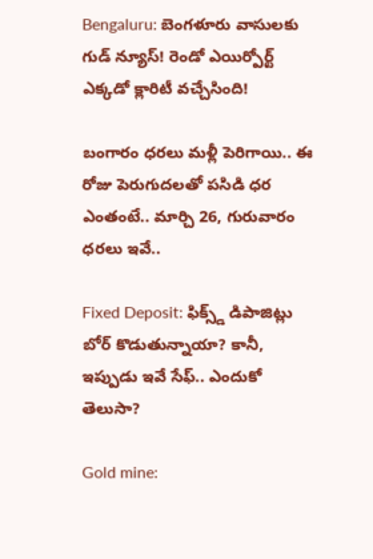Bengaluru: బెంగళూరు వాసులకు గుడ్ న్యూస్! రెండో ఎయిర్పోర్ట్ ఎక్కడో క్లారిటీ వచ్చేసింది!

బంగారం ధరలు మళ్లీ పెరిగాయి.. ఈ రోజు పెరుగుదలతో పసిడి ధర ఎంతంటే.. మార్చి 26, గురువారం ధరలు ఇవే..

Fixed Deposit: ఫిక్స్డ్ డిపాజిట్లు బోర్ కొడుతున్నాయా? కానీ, ఇప్పుడు ఇవే సేఫ్.. ఎందుకో తెలుసా?

Gold mine: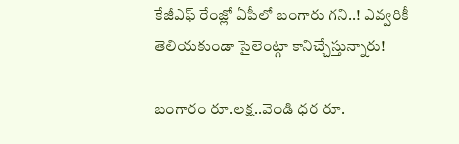కేజీఎఫ్ రేంజ్లో ఏపీలో బంగారు గని..! ఎవ్వరికీ తెలియకుండా సైలెంట్గా కానిచ్చేస్తున్నారు!

బంగారం రూ.లక్ష..వెండి ధర రూ.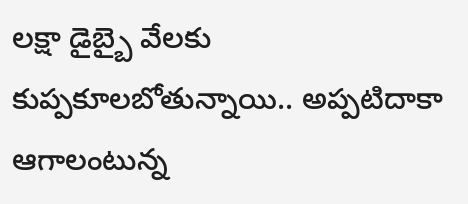లక్షా డైబ్బై వేలకు కుప్పకూలబోతున్నాయి.. అప్పటిదాకా ఆగాలంటున్న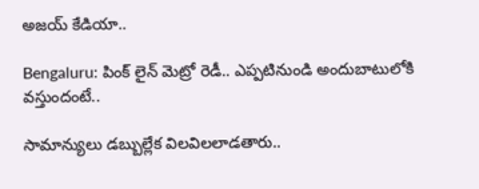అజయ్ కేడియా..

Bengaluru: పింక్ లైన్ మెట్రో రెడీ.. ఎప్పటినుండి అందుబాటులోకి వస్తుందంటే..

సామాన్యులు డబ్బుల్లేక విలవిలలాడతారు..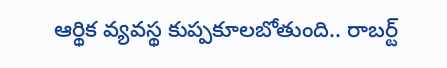ఆర్థిక వ్యవస్థ కుప్పకూలబోతుంది.. రాబర్ట్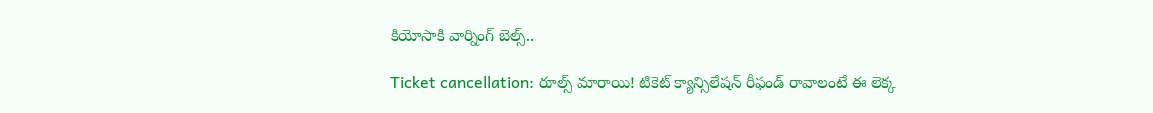కియోసాకి వార్నింగ్ బెల్స్..

Ticket cancellation: రూల్స్ మారాయి! టికెట్ క్యాన్సిలేషన్ రీఫండ్ రావాలంటే ఈ లెక్క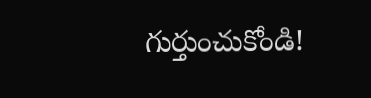గుర్తుంచుకోండి!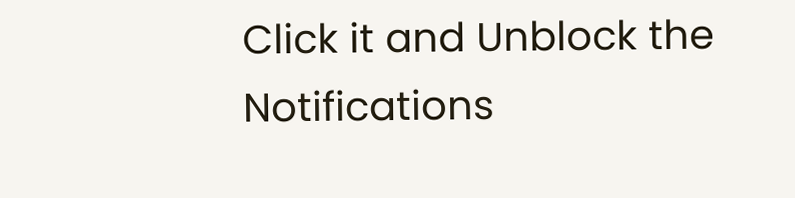Click it and Unblock the Notifications